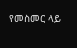የመስመር ላይ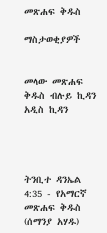መጽሐፍ ቅዱስ

ማስታወቂያዎች


መላው መጽሐፍ ቅዱስ ብሉይ ኪዳን አዲስ ኪዳን




ትንቢተ ዳንኤል 4:35 - የአማርኛ መጽሐፍ ቅዱስ (ሰማንያ አሃዱ)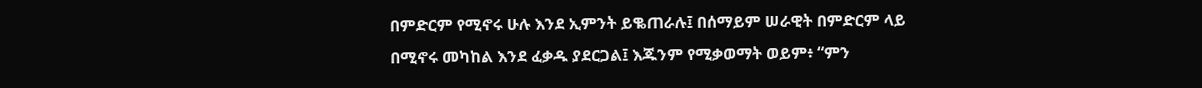በምድርም የሚኖሩ ሁሉ እንደ ኢምንት ይቈጠራሉ፤ በሰማይም ሠራዊት በምድርም ላይ በሚኖሩ መካከል እንደ ፈቃዱ ያደርጋል፤ እጁንም የሚቃወማት ወይም፥ “ምን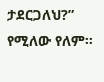ታደርጋለህ?” የሚለው የለም።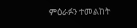ምዕራፉን ተመልከት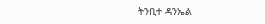ትንቢተ ዳንኤል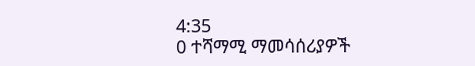4:35
0 ተሻማሚ ማመሳሰሪያዎች